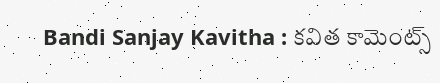Bandi Sanjay Kavitha : కవిత కామెంట్స్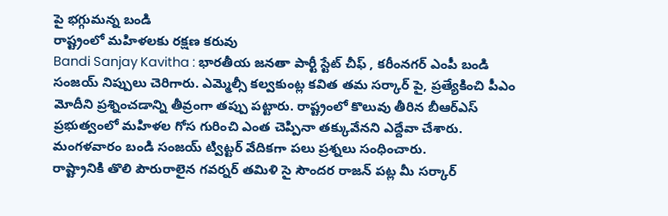పై భగ్గుమన్న బండి
రాష్ట్రంలో మహిళలకు రక్షణ కరువు
Bandi Sanjay Kavitha : భారతీయ జనతా పార్టీ స్టేట్ చీఫ్ , కరీంనగర్ ఎంపీ బండి సంజయ్ నిప్పులు చెరిగారు. ఎమ్మెల్సీ కల్వకుంట్ల కవిత తమ సర్కార్ పై, ప్రత్యేకించి పీఎం మోదీని ప్రశ్నించడాన్ని తీవ్రంగా తప్పు పట్టారు. రాష్ట్రంలో కొలువు తీరిన బీఆర్ఎస్ ప్రభుత్వంలో మహిళల గోస గురించి ఎంత చెప్పినా తక్కువేనని ఎద్దేవా చేశారు. మంగళవారం బండి సంజయ్ ట్విట్టర్ వేదికగా పలు ప్రశ్నలు సంధించారు.
రాష్ట్రానికి తొలి పౌరురాలైన గవర్నర్ తమిళి సై సౌందర రాజన్ పట్ల మీ సర్కార్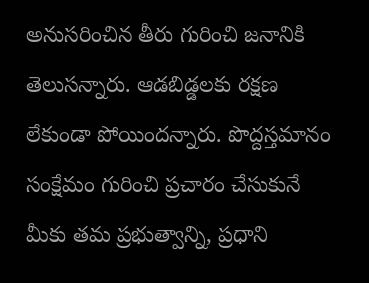అనుసరించిన తీరు గురించి జనానికి తెలుసన్నారు. ఆడబిడ్డలకు రక్షణ లేకుండా పోయిందన్నారు. పొద్దస్తమానం సంక్షేమం గురించి ప్రచారం చేసుకునే మీకు తమ ప్రభుత్వాన్ని, ప్రధాని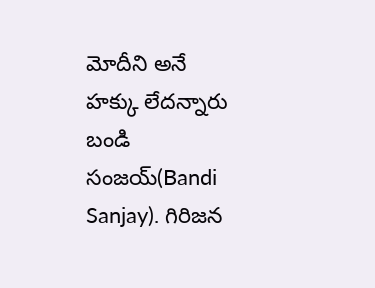మోదీని అనే హక్కు లేదన్నారు బండి సంజయ్(Bandi Sanjay). గిరిజన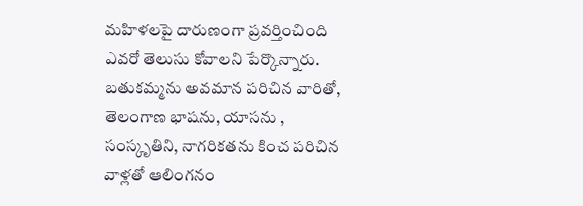మహిళలపై దారుణంగా ప్రవర్తించింది ఎవరో తెలుసు కోవాలని పేర్కొన్నారు.
బతుకమ్మను అవమాన పరిచిన వారితో, తెలంగాణ భాషను, యాసను , సంస్కృతిని, నాగరికతను కించ పరిచిన వాళ్లతో ఆలింగనం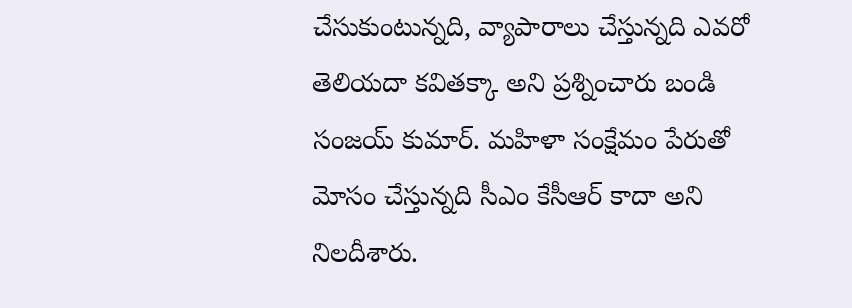చేసుకుంటున్నది, వ్యాపారాలు చేస్తున్నది ఎవరో తెలియదా కవితక్కా అని ప్రశ్నించారు బండి సంజయ్ కుమార్. మహిళా సంక్షేమం పేరుతో మోసం చేస్తున్నది సీఎం కేసీఆర్ కాదా అని నిలదీశారు.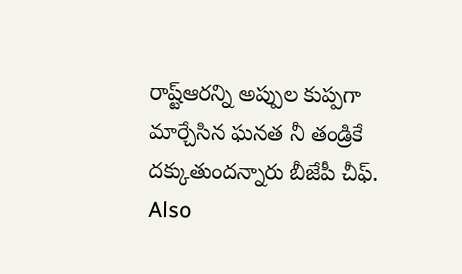రాష్ట్ఆరన్ని అప్పుల కుప్పగా మార్చేసిన ఘనత నీ తండ్రికే దక్కుతుందన్నారు బీజేపీ చీఫ్.
Also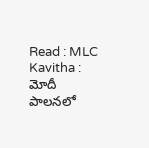Read : MLC Kavitha : మోదీ పాలనలో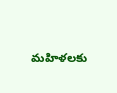మహిళలకు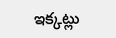ఇక్కట్లు